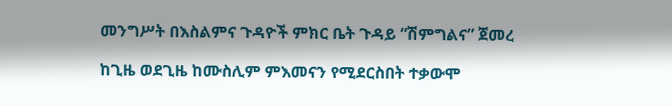መንግሥት በእስልምና ጉዳዮች ምክር ቤት ጉዳይ “ሽምግልና” ጀመረ

ከጊዜ ወደጊዜ ከሙስሊም ምእመናን የሚደርስበት ተቃውሞ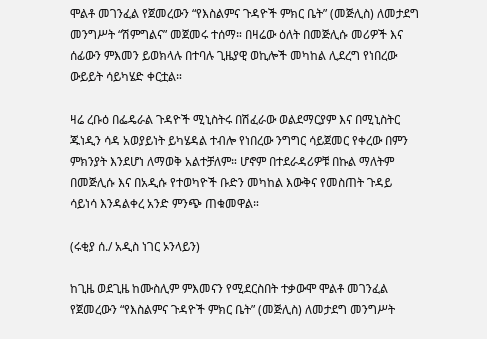ሞልቶ መገንፈል የጀመረውን “የእስልምና ጉዳዮች ምክር ቤት” (መጅሊስ) ለመታደግ መንግሥት “ሽምግልና” መጀመሩ ተሰማ። በዛሬው ዕለት በመጅሊሱ መሪዎች እና ሰፊውን ምእመን ይወክላሉ በተባሉ ጊዜያዊ ወኪሎች መካከል ሊደረግ የነበረው ውይይት ሳይካሄድ ቀርቷል።

ዛሬ ረቡዕ በፌዴራል ጉዳዮች ሚኒስትሩ በሽፈራው ወልደማርያም እና በሚኒስትር ጁነዲን ሳዳ አወያይነት ይካሄዳል ተብሎ የነበረው ንግግር ሳይጀመር የቀረው በምን ምክንያት እንደሆነ ለማወቅ አልተቻለም። ሆኖም በተደራዳሪዎቹ በኩል ማለትም በመጅሊሱ እና በአዲሱ የተወካዮች ቡድን መካከል እውቅና የመስጠት ጉዳይ ሳይነሳ እንዳልቀረ አንድ ምንጭ ጠቁመዋል።

(ሩቂያ ሰ./ አዲስ ነገር ኦንላይን)

ከጊዜ ወደጊዜ ከሙስሊም ምእመናን የሚደርስበት ተቃውሞ ሞልቶ መገንፈል የጀመረውን “የእስልምና ጉዳዮች ምክር ቤት” (መጅሊስ) ለመታደግ መንግሥት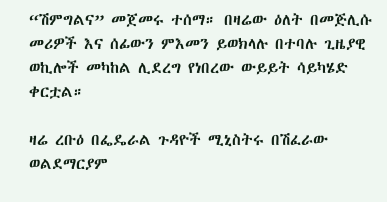“ሽምግልና” መጀመሩ ተሰማ። በዛሬው ዕለት በመጅሊሱ መሪዎች እና ሰፊውን ምእመን ይወክላሉ በተባሉ ጊዜያዊ ወኪሎች መካከል ሊደረግ የነበረው ውይይት ሳይካሄድ ቀርቷል።

ዛሬ ረቡዕ በፌዴራል ጉዳዮች ሚኒስትሩ በሽፈራው ወልደማርያም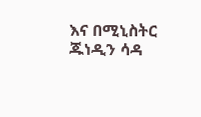እና በሚኒስትር ጁነዲን ሳዳ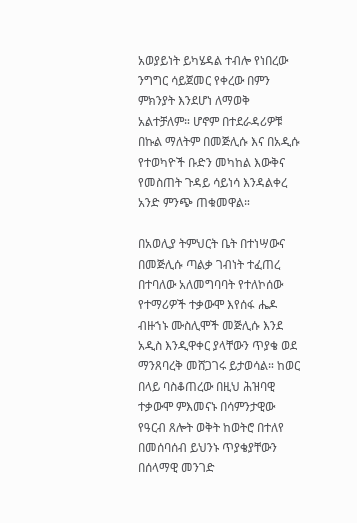አወያይነት ይካሄዳል ተብሎ የነበረው ንግግር ሳይጀመር የቀረው በምን ምክንያት እንደሆነ ለማወቅ አልተቻለም። ሆኖም በተደራዳሪዎቹ በኩል ማለትም በመጅሊሱ እና በአዲሱ የተወካዮች ቡድን መካከል እውቅና የመስጠት ጉዳይ ሳይነሳ እንዳልቀረ አንድ ምንጭ ጠቁመዋል።

በአወሊያ ትምህርት ቤት በተነሣውና በመጅሊሱ ጣልቃ ገብነት ተፈጠረ በተባለው አለመግባባት የተለኮሰው የተማሪዎች ተቃውሞ እየሰፋ ሔዶ ብዙኀኑ ሙስሊሞች መጅሊሱ እንደ አዲስ እንዲዋቀር ያላቸውን ጥያቄ ወደ ማንጸባረቅ መሸጋገሩ ይታወሳል። ከወር በላይ ባስቆጠረው በዚህ ሕዝባዊ ተቃውሞ ምእመናኑ በሳምንታዊው የዓርብ ጸሎት ወቅት ከወትሮ በተለየ በመሰባሰብ ይህንኑ ጥያቄያቸውን በሰላማዊ መንገድ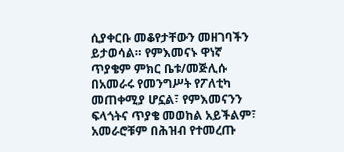ሲያቀርቡ መቆየታቸውን መዘገባችን ይታወሳል። የምእመናኑ ዋነኛ ጥያቄም ምክር ቤቱ/መጅሊሱ በአመራሩ የመንግሥት የፖለቲካ መጠቀሚያ ሆኗል፣ የምእመናንን ፍላጎትና ጥያቄ መወከል አይችልም፣ አመራሮቹም በሕዝብ የተመረጡ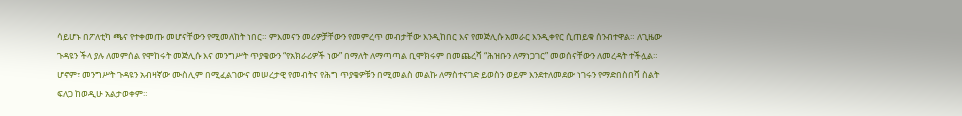ሳይሆኑ በፖለቲካ ጫና የተቀመጡ መሆናቸውን የሚመለከት ነበር። ምእመናን መሪዎቻቸውን የመምረጥ መብታቸው እንዲከበር እና የመጅሊሱ አመራር እንዲቀየር ሲጠይቁ ሰንብተዋል። ለጊዜው ጉዳዩን ችላ ያሉ ለመምሰል የሞከሩት መጅሊሱ እና መንግሥት ጥያቄውን “የአክራሪዎች ነው” በማለት ለማጣጣል ቢሞክሩም በመጨረሻ “ሕዝቡን ለማነጋገር” መወሰናቸውን ለመረዳት ተችሏል። ሆኖም፣ መንግሥት ጉዳዩን አብዛኛው ሙስሊም በሚፈልገውና መሠረታዊ የመብትና የሕግ ጥያቄዎቹን በሚመልስ መልኩ ለማስተናገድ ይወስን ወይም እንደተለመደው ነገሩን የማድበስበሻ ስልት ፍለጋ ከወዲሁ አልታወቀም።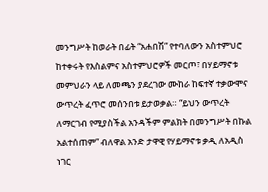መንግሥት ከወራት በፊት “አሐበሽ” የተባለውን አስተምህሮ ከተቀሩት የእስልምና አስተምህሮዎች መርጦ፣ በሃይማኖቱ መምህራን ላይ ለመጫን ያደረገው ሙከራ ከፍተኛ ተቃውሞና ውጥረት ፈጥሮ መሰንበቱ ይታወቃል። “ይህን ውጥረት ለማርገብ የሚያስችል አንዳችም ምልክት በመንግሥት በኩል አልተሰጠም” ብለዋል አንድ ታዋዊ የሃይማኖቱ ቃዲ ለአዲስ ነገር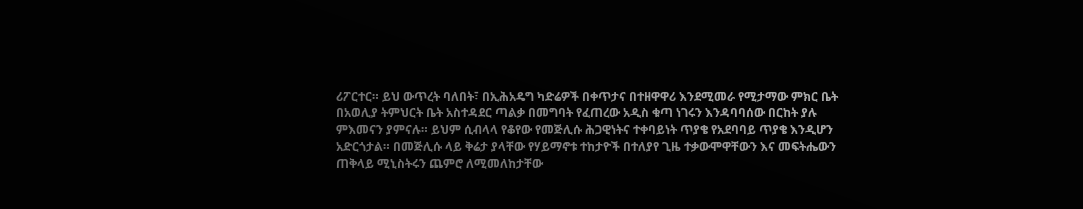ሪፖርተር። ይህ ውጥረት ባለበት፣ በኢሕአዴግ ካድሬዎች በቀጥታና በተዘዋዋሪ እንደሚመራ የሚታማው ምክር ቤት በአወሊያ ትምህርት ቤት አስተዳደር ጣልቃ በመግባት የፈጠረው አዲስ ቁጣ ነገሩን እንዳባባሰው በርከት ያሉ ምእመናን ያምናሉ። ይህም ሲብላላ የቆየው የመጅሊሱ ሕጋዊነትና ተቀባይነት ጥያቄ የአደባባይ ጥያቄ እንዲሆን አድርጎታል። በመጅሊሱ ላይ ቅሬታ ያላቸው የሃይማኖቱ ተከታዮች በተለያየ ጊዜ ተቃውሞዋቸውን እና መፍትሔውን ጠቅላይ ሚኒስትሩን ጨምሮ ለሚመለከታቸው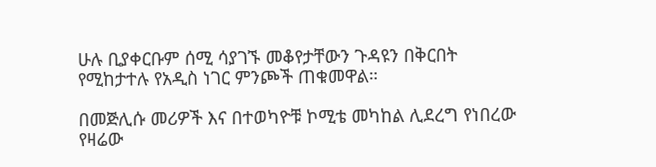ሁሉ ቢያቀርቡም ሰሚ ሳያገኙ መቆየታቸውን ጉዳዩን በቅርበት የሚከታተሉ የአዲስ ነገር ምንጮች ጠቁመዋል።

በመጅሊሱ መሪዎች እና በተወካዮቹ ኮሚቴ መካከል ሊደረግ የነበረው የዛሬው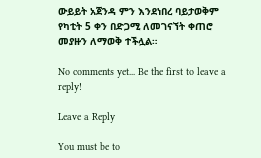ውይይት አጀንዳ ምን እንደነበረ ባይታወቅም የካቲት 5 ቀን በድጋሚ ለመገናኘት ቀጠሮ መያዙን ለማወቅ ተችሏል።

No comments yet... Be the first to leave a reply!

Leave a Reply

You must be to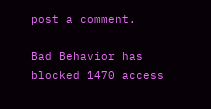post a comment.

Bad Behavior has blocked 1470 access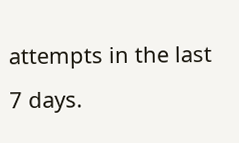attempts in the last 7 days.